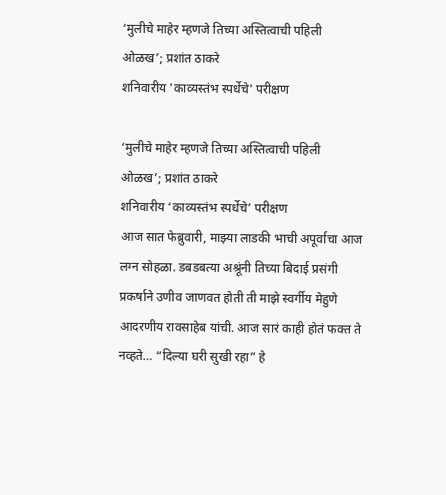‘मुलीचे माहेर म्हणजे तिच्या अस्तित्वाची पहिली ओळख’; प्रशांत ठाकरे
शनिवारीय 'काव्यस्तंभ स्पर्धेचे' परीक्षण

‘मुलीचे माहेर म्हणजे तिच्या अस्तित्वाची पहिली ओळख’; प्रशांत ठाकरे
शनिवारीय ‘काव्यस्तंभ स्पर्धेचे’ परीक्षण
आज सात फेब्रुवारी, माझ्या लाडकी भाची अपूर्वाचा आज लग्न सोहळा. डबडबत्या अश्रूंनी तिच्या बिदाई प्रसंगी प्रकर्षाने उणीव जाणवत होती ती माझे स्वर्गीय मेहुणे आदरणीय रावसाहेब यांची. आज सारं काही होतं फक्त ते नव्हते… “दिल्या घरी सुखी रहा” हे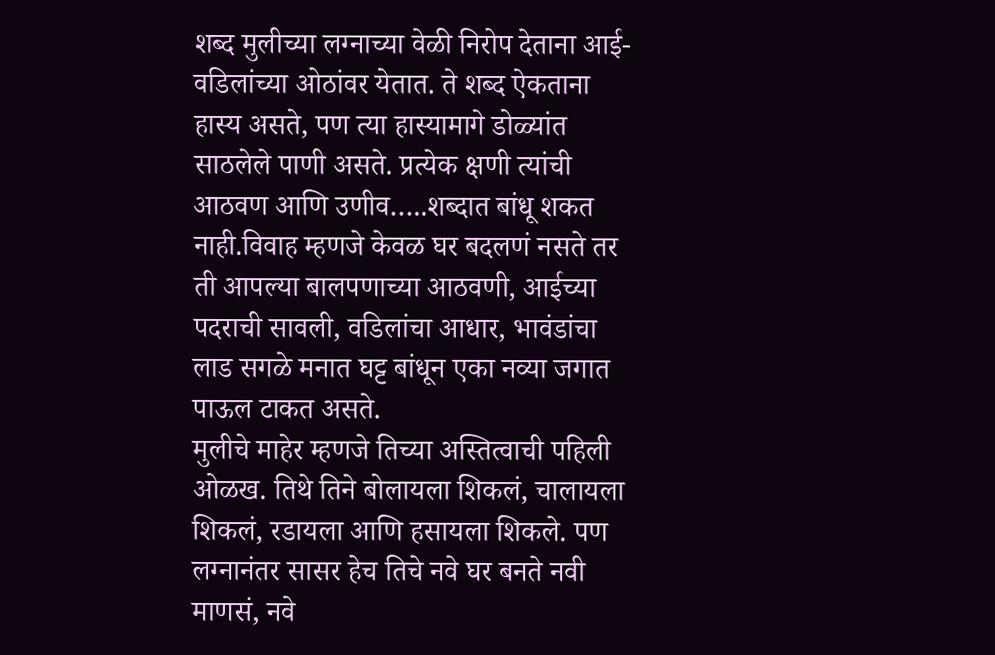शब्द मुलीच्या लग्नाच्या वेळी निरोप देताना आई-वडिलांच्या ओठांवर येतात. ते शब्द ऐकताना हास्य असते, पण त्या हास्यामागे डोळ्यांत साठलेले पाणी असते. प्रत्येक क्षणी त्यांची आठवण आणि उणीव…..शब्दात बांधू शकत नाही.विवाह म्हणजे केवळ घर बदलणं नसते तर ती आपल्या बालपणाच्या आठवणी, आईच्या पदराची सावली, वडिलांचा आधार, भावंडांचा लाड सगळे मनात घट्ट बांधून एका नव्या जगात पाऊल टाकत असते.
मुलीचे माहेर म्हणजे तिच्या अस्तित्वाची पहिली ओळख. तिथे तिने बोलायला शिकलं, चालायला शिकलं, रडायला आणि हसायला शिकले. पण लग्नानंतर सासर हेच तिचे नवे घर बनते नवी माणसं, नवे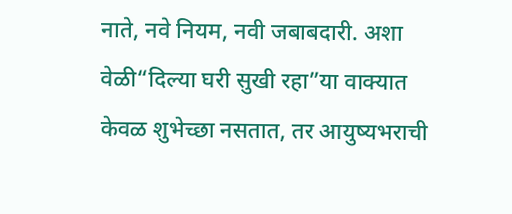नाते, नवे नियम, नवी जबाबदारी. अशा वेळी“दिल्या घरी सुखी रहा”या वाक्यात केवळ शुभेच्छा नसतात, तर आयुष्यभराची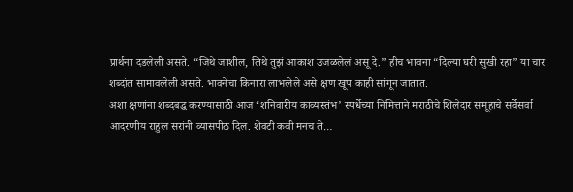प्रार्थना दडलेली असते. “जिथे जाशील, तिथे तुझं आकाश उजळलेलं असू दे.” हीच भावना “दिल्या घरी सुखी रहा” या चार शब्दांत सामावलेली असते. भावनेचा किनारा लाभलेले असे क्षण खूप काही सांगून जातात.
अशा क्षणांना शब्दबद्ध करण्यासाठी आज ‘शनिवारीय काव्यस्तंभ’ स्पर्धेच्या निमित्ताने मराठीचे शिलेदार समूहाचे सर्वेसर्वा आदरणीय राहुल सरांनी व्यासपीठ दिल. शेवटी कवी मनच ते…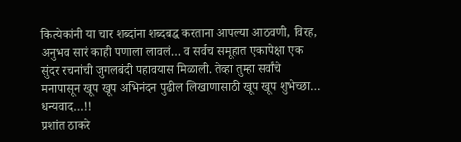कित्येकांनी या चार शब्दांना शब्दबद्ध करताना आपल्या आठवणी, विरह, अनुभव सारं काही पणाला लावलं… व सर्वच समूहात एकापेक्षा एक सुंदर रचनांची जुगलबंदी पहावयास मिळाली. तेव्हा तुम्हा सर्वांचे मनापासून खूप खूप अभिनंदन पुढील लिखाणासाठी खूप खूप शुभेच्छा… धन्यवाद…!!
प्रशांत ठाकरे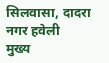सिलवासा, दादरा नगर हवेली
मुख्य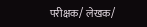परीक्षक/ लेखक/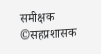समीक्षक
©सहप्रशासक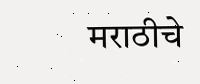मराठीचे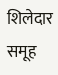शिलेदार समूह